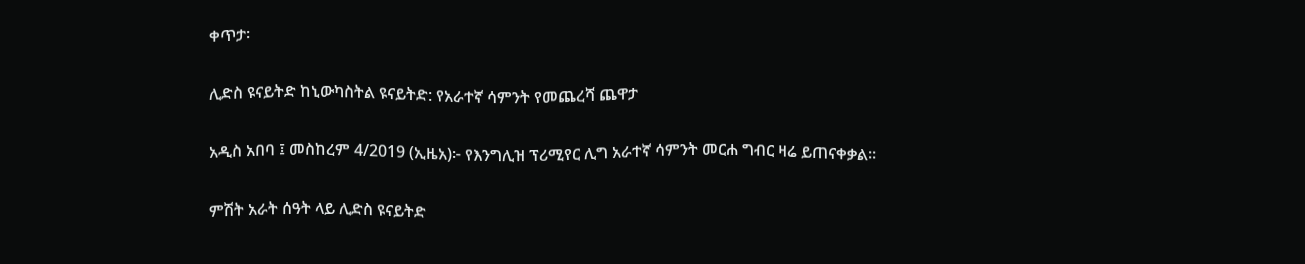ቀጥታ፡

ሊድስ ዩናይትድ ከኒውካስትል ዩናይትድ: የአራተኛ ሳምንት የመጨረሻ ጨዋታ

አዲስ አበባ ፤ መስከረም 4/2019 (ኢዜአ)፦ የእንግሊዝ ፕሪሚየር ሊግ አራተኛ ሳምንት መርሐ ግብር ዛሬ ይጠናቀቃል።

ምሽት አራት ሰዓት ላይ ሊድስ ዩናይትድ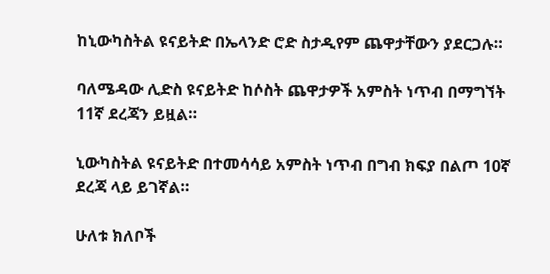ከኒውካስትል ዩናይትድ በኤላንድ ሮድ ስታዲየም ጨዋታቸውን ያደርጋሉ።

ባለሜዳው ሊድስ ዩናይትድ ከሶስት ጨዋታዎች አምስት ነጥብ በማግኘት 11ኛ ደረጃን ይዟል።

ኒውካስትል ዩናይትድ በተመሳሳይ አምስት ነጥብ በግብ ክፍያ በልጦ 10ኛ ደረጃ ላይ ይገኛል።

ሁለቱ ክለቦች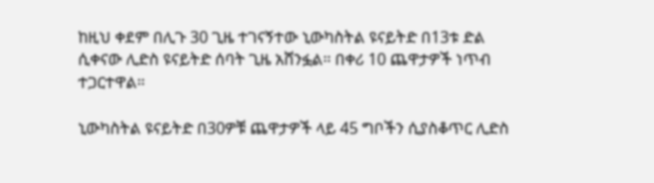ከዚህ ቀደም በሊጉ 30 ጊዜ ተገናኝተው ኒውካስትል ዩናይትድ በ13ቱ ድል ሲቀናው ሊድስ ዩናይትድ ሰባት ጊዜ አሸንፏል። በቀሪ 10 ጨዋታዎች ነጥብ ተጋርተዋል።

ኒውካስትል ዩናይትድ በ30ዎቹ ጨዋታዎች ላይ 45 ግቦችን ሲያስቆጥር ሊድስ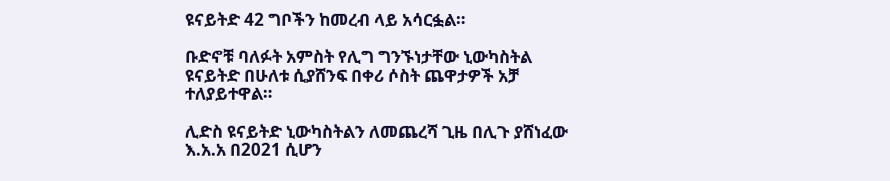ዩናይትድ 42 ግቦችን ከመረብ ላይ አሳርፏል።

ቡድኖቹ ባለፉት አምስት የሊግ ግንኙነታቸው ኒውካስትል ዩናይትድ በሁለቱ ሲያሸንፍ በቀሪ ሶስት ጨዋታዎች አቻ ተለያይተዋል።

ሊድስ ዩናይትድ ኒውካስትልን ለመጨረሻ ጊዜ በሊጉ ያሸነፈው እ.አ.አ በ2021 ሲሆን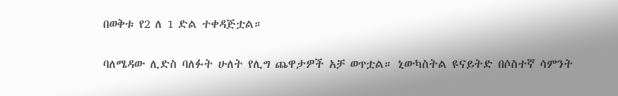በወቅቱ የ2 ለ 1 ድል ተቀዳጅቷል።

ባለሜዳው ሊድስ ባለፉት ሁለት የሊግ ጨዋታዎች አቻ ወጥቷል። ኒውካስትል ዩናይትድ በሶስተኛ ሳምንት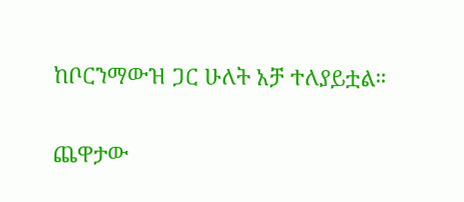ከቦርንማውዝ ጋር ሁለት አቻ ተለያይቷል።

ጨዋታው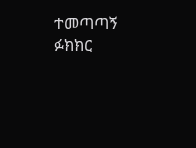ተመጣጣኝ ፉክክር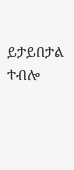ይታይበታል ተብሎ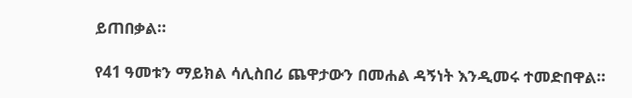ይጠበቃል።

የ41 ዓመቱን ማይክል ሳሊስበሪ ጨዋታውን በመሐል ዳኝነት እንዲመሩ ተመድበዋል።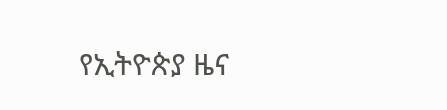የኢትዮጵያ ዜና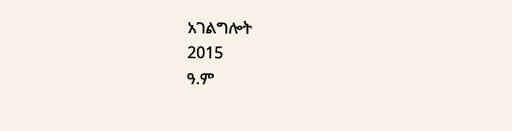አገልግሎት
2015
ዓ.ም